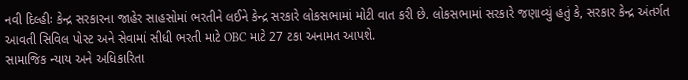નવી દિલ્હીઃ કેન્દ્ર સરકારના જાહેર સાહસોમાં ભરતીને લઈને કેન્દ્ર સરકારે લોકસભામાં મોટી વાત કરી છે. લોકસભામાં સરકારે જણાવ્યું હતું કે, સરકાર કેન્દ્ર અંતર્ગત આવતી સિવિલ પોસ્ટ અને સેવામાં સીધી ભરતી માટે OBC માટે 27 ટકા અનામત આપશે.
સામાજિક ન્યાય અને અધિકારિતા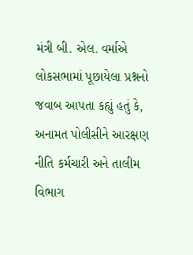મંત્રી બી. એલ. વર્માએ લોકસભામાં પૂછાયેલા પ્રશ્નનો જવાબ આપતા કહ્યું હતું કે, અનામત પોલીસીને આરક્ષણ નીતિ કર્મચારી અને તાલીમ વિભાગ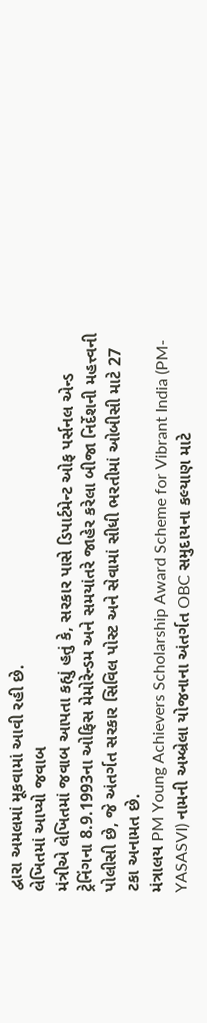દ્વારા અમલમાં મૂકવામાં આવી રહી છે.
લેખિતમાં આપ્યો જવાબ
મંત્રીએ લેખિતમાં જવાબ આપતા કહ્યું હતું કે, સરકાર પાસે ડિપાર્ટમેન્ટ ઓફ પર્સનલ એન્ડ ટ્રેનિંગના 8.9.1993ના ઓફિસ મેમોરેન્ડમ અને સમયાંતરે જાહેર કરેલા બીજા નિર્દેશની મહત્ત્વની પોલીસી છે, જે અંતર્ગત સરકાર સિવિલ પોસ્ટ અને સેવામાં સીધી ભરતીમાં ઓબીસી માટે 27 ટકા અનામત છે.
મંત્રાલય PM Young Achievers Scholarship Award Scheme for Vibrant India (PM-YASASVI) નામની અમ્બ્રેલા યોજનાના અંતર્ગત OBC સમુદાયના કલ્યાણ માટે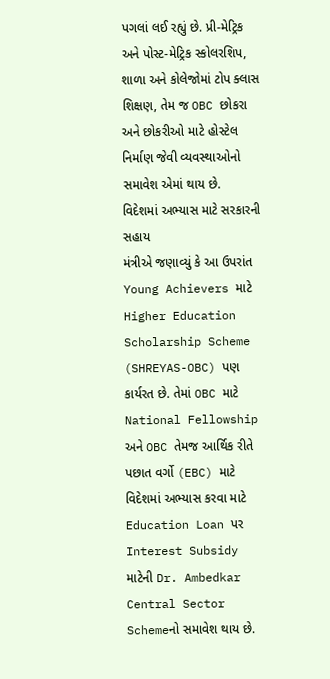પગલાં લઈ રહ્યું છે. પ્રી-મેટ્રિક અને પોસ્ટ-મેટ્રિક સ્કોલરશિપ, શાળા અને કોલેજોમાં ટોપ ક્લાસ શિક્ષણ, તેમ જ OBC છોકરા અને છોકરીઓ માટે હોસ્ટેલ નિર્માણ જેવી વ્યવસ્થાઓનો સમાવેશ એમાં થાય છે.
વિદેશમાં અભ્યાસ માટે સરકારની સહાય
મંત્રીએ જણાવ્યું કે આ ઉપરાંત Young Achievers માટે Higher Education Scholarship Scheme (SHREYAS-OBC) પણ કાર્યરત છે. તેમાં OBC માટે National Fellowship અને OBC તેમજ આર્થિક રીતે પછાત વર્ગો (EBC) માટે વિદેશમાં અભ્યાસ કરવા માટે Education Loan પર Interest Subsidy માટેની Dr. Ambedkar Central Sector Schemeનો સમાવેશ થાય છે.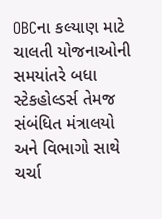OBCના કલ્યાણ માટે ચાલતી યોજનાઓની સમયાંતરે બધા સ્ટેકહોલ્ડર્સ તેમજ સંબંધિત મંત્રાલયો અને વિભાગો સાથે ચર્ચા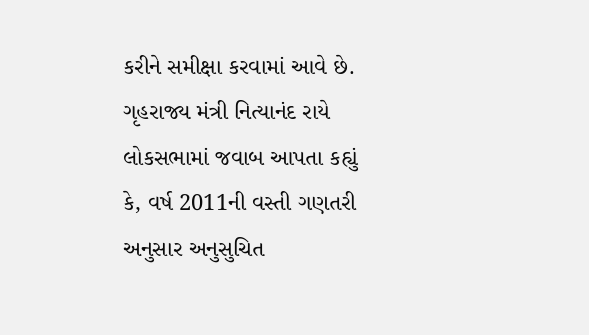કરીને સમીક્ષા કરવામાં આવે છે. ગૃહરાજ્ય મંત્રી નિત્યાનંદ રાયે લોકસભામાં જવાબ આપતા કહ્યું કે, વર્ષ 2011ની વસ્તી ગણતરી અનુસાર અનુસુચિત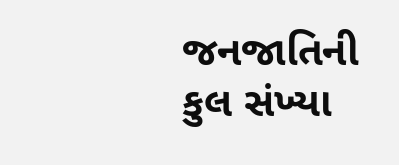જનજાતિની કુલ સંખ્યા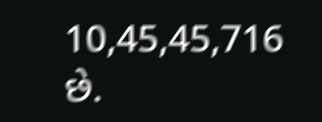10,45,45,716 છે.